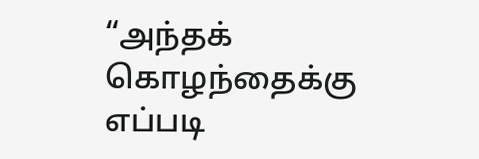“அந்தக் கொழந்தைக்கு எப்படி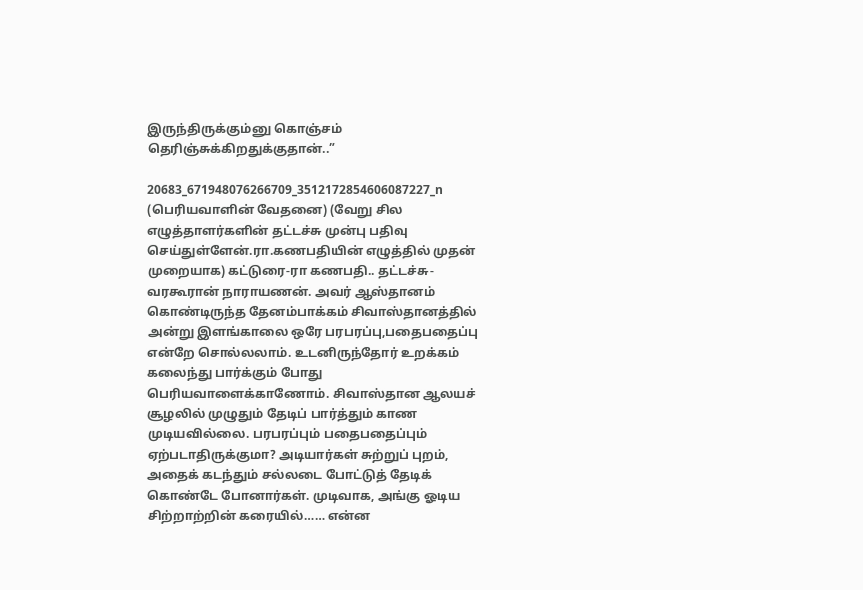இருந்திருக்கும்னு கொஞ்சம் தெரிஞ்சுக்கிறதுக்குதான்..”

20683_671948076266709_3512172854606087227_n (பெரியவாளின் வேதனை) (வேறு சில எழுத்தாளர்களின் தட்டச்சு முன்பு பதிவு செய்துள்ளேன்.ரா.கணபதியின் எழுத்தில் முதன் முறையாக) கட்டுரை-ரா கணபதி.. தட்டச்சு-வரகூரான் நாராயணன். அவர் ஆஸ்தானம் கொண்டிருந்த தேனம்பாக்கம் சிவாஸ்தானத்தில் அன்று இளங்காலை ஒரே பரபரப்பு,பதைபதைப்பு என்றே சொல்லலாம். உடனிருந்தோர் உறக்கம் கலைந்து பார்க்கும் போது பெரியவாளைக்காணோம். சிவாஸ்தான ஆலயச் சூழலில் முழுதும் தேடிப் பார்த்தும் காண முடியவில்லை. பரபரப்பும் பதைபதைப்பும் ஏற்படாதிருக்குமா? அடியார்கள் சுற்றுப் புறம், அதைக் கடந்தும் சல்லடை போட்டுத் தேடிக் கொண்டே போனார்கள். முடிவாக, அங்கு ஓடிய சிற்றாற்றின் கரையில்…… என்ன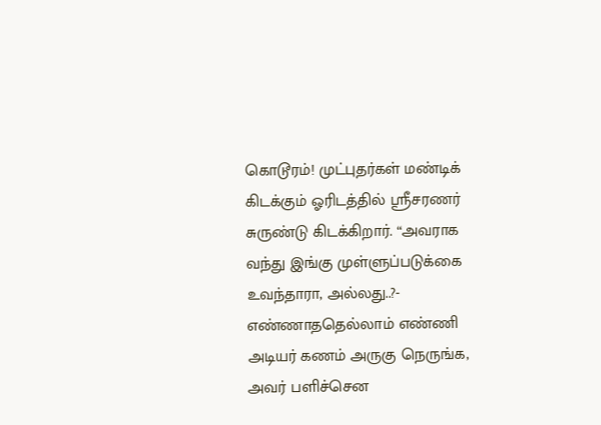கொடூரம்! முட்புதர்கள் மண்டிக் கிடக்கும் ஓரிடத்தில் ஸ்ரீசரணர் சுருண்டு கிடக்கிறார். “அவராக வந்து இங்கு முள்ளுப்படுக்கை உவந்தாரா, அல்லது..?- எண்ணாததெல்லாம் எண்ணி அடியர் கணம் அருகு நெருங்க, அவர் பளிச்சென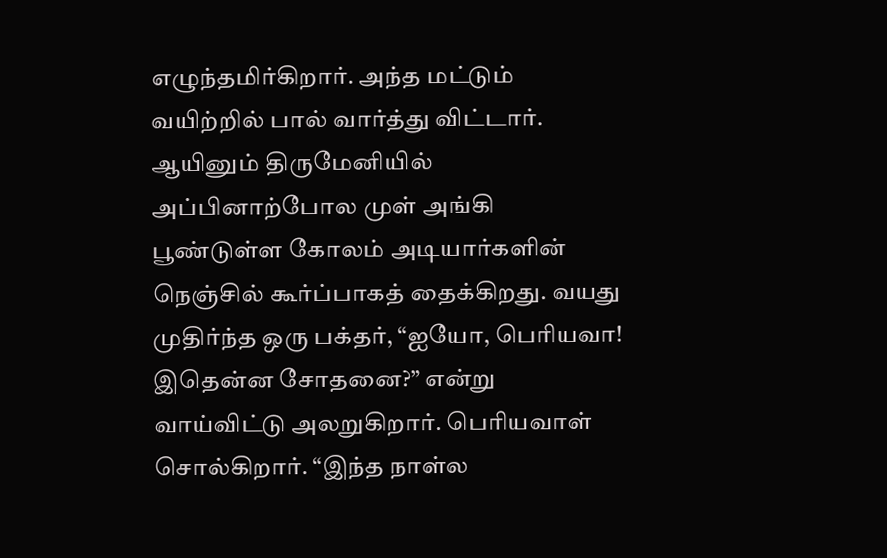எழுந்தமிர்கிறார். அந்த மட்டும் வயிற்றில் பால் வார்த்து விட்டார். ஆயினும் திருமேனியில் அப்பினாற்போல முள் அங்கி பூண்டுள்ள கோலம் அடியார்களின் நெஞ்சில் கூர்ப்பாகத் தைக்கிறது. வயது முதிர்ந்த ஒரு பக்தர், “ஐயோ, பெரியவா! இதென்ன சோதனை?” என்று வாய்விட்டு அலறுகிறார். பெரியவாள் சொல்கிறார். “இந்த நாள்ல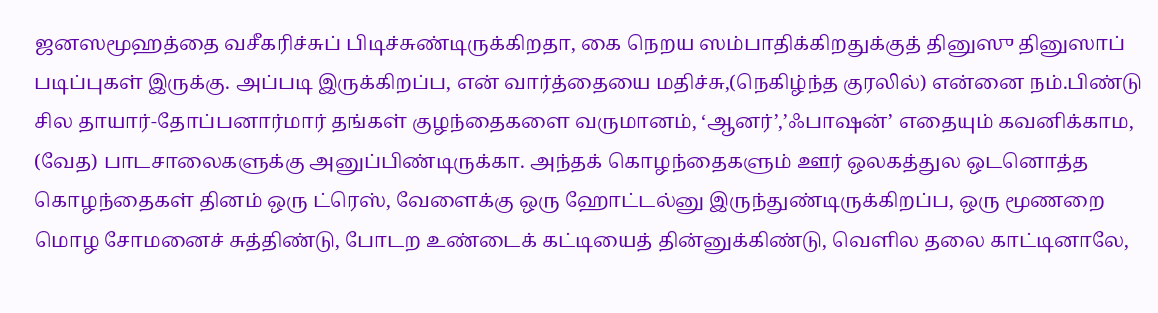ஜனஸமூஹத்தை வசீகரிச்சுப் பிடிச்சுண்டிருக்கிறதா, கை நெறய ஸம்பாதிக்கிறதுக்குத் தினுஸு தினுஸாப் படிப்புகள் இருக்கு. அப்படி இருக்கிறப்ப, என் வார்த்தையை மதிச்சு,(நெகிழ்ந்த குரலில்) என்னை நம்.பிண்டு சில தாயார்-தோப்பனார்மார் தங்கள் குழந்தைகளை வருமானம், ‘ஆனர்’,’ஃபாஷன்’ எதையும் கவனிக்காம, (வேத) பாடசாலைகளுக்கு அனுப்பிண்டிருக்கா. அந்தக் கொழந்தைகளும் ஊர் ஒலகத்துல ஒடனொத்த கொழந்தைகள் தினம் ஒரு ட்ரெஸ், வேளைக்கு ஒரு ஹோட்டல்னு இருந்துண்டிருக்கிறப்ப, ஒரு மூணறை மொழ சோமனைச் சுத்திண்டு, போடற உண்டைக் கட்டியைத் தின்னுக்கிண்டு, வெளில தலை காட்டினாலே,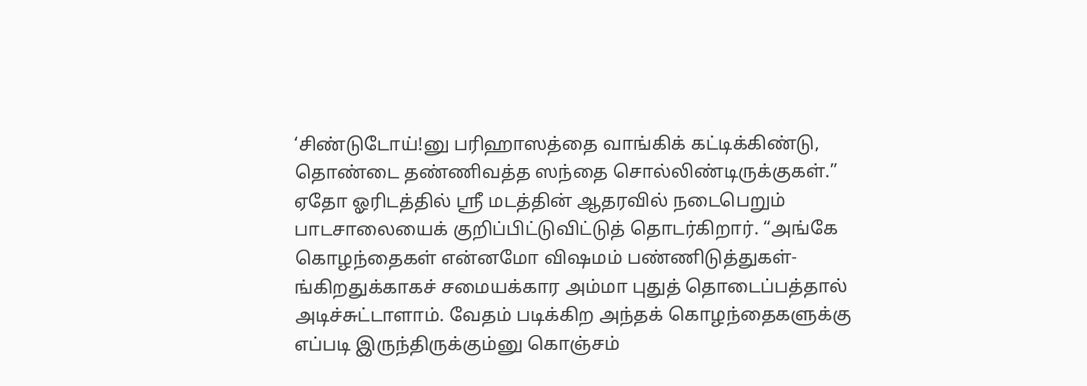‘சிண்டுடோய்!னு பரிஹாஸத்தை வாங்கிக் கட்டிக்கிண்டு, தொண்டை தண்ணிவத்த ஸந்தை சொல்லிண்டிருக்குகள்.” ஏதோ ஓரிடத்தில் ஸ்ரீ மடத்தின் ஆதரவில் நடைபெறும் பாடசாலையைக் குறிப்பிட்டுவிட்டுத் தொடர்கிறார். “அங்கே கொழந்தைகள் என்னமோ விஷமம் பண்ணிடுத்துகள்-ங்கிறதுக்காகச் சமையக்கார அம்மா புதுத் தொடைப்பத்தால் அடிச்சுட்டாளாம். வேதம் படிக்கிற அந்தக் கொழந்தைகளுக்கு எப்படி இருந்திருக்கும்னு கொஞ்சம்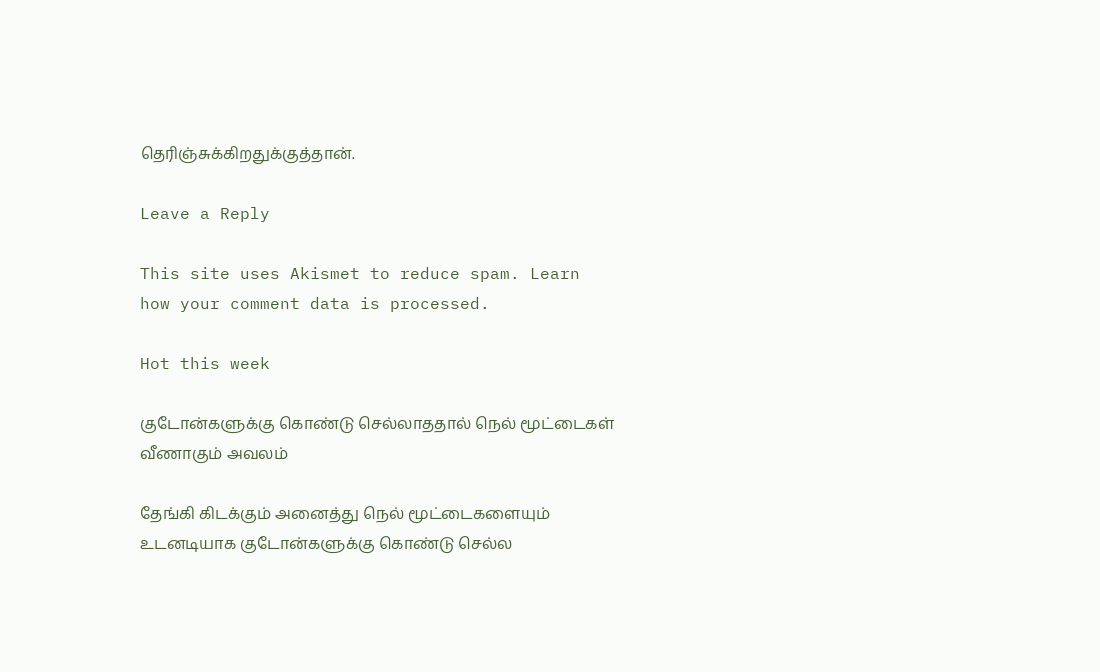தெரிஞ்சுக்கிறதுக்குத்தான்.

Leave a Reply

This site uses Akismet to reduce spam. Learn how your comment data is processed.

Hot this week

குடோன்களுக்கு கொண்டு செல்லாததால் நெல் மூட்டைகள் வீணாகும் அவலம்

தேங்கி கிடக்கும் அனைத்து நெல் மூட்டைகளையும் உடனடியாக குடோன்களுக்கு கொண்டு செல்ல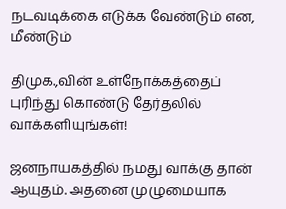நடவடிக்கை எடுக்க வேண்டும் என, மீண்டும்

திமுக.,வின் உள்நோக்கத்தைப் புரிந்து கொண்டு தேர்தலில் வாக்களியுங்கள்!

ஜனநாயகத்தில் நமது வாக்கு தான் ஆயுதம். அதனை முழுமையாக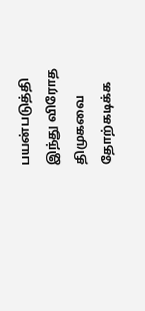பயன்படுத்தி இந்து விரோத திமுகவை தோற்கடிக்க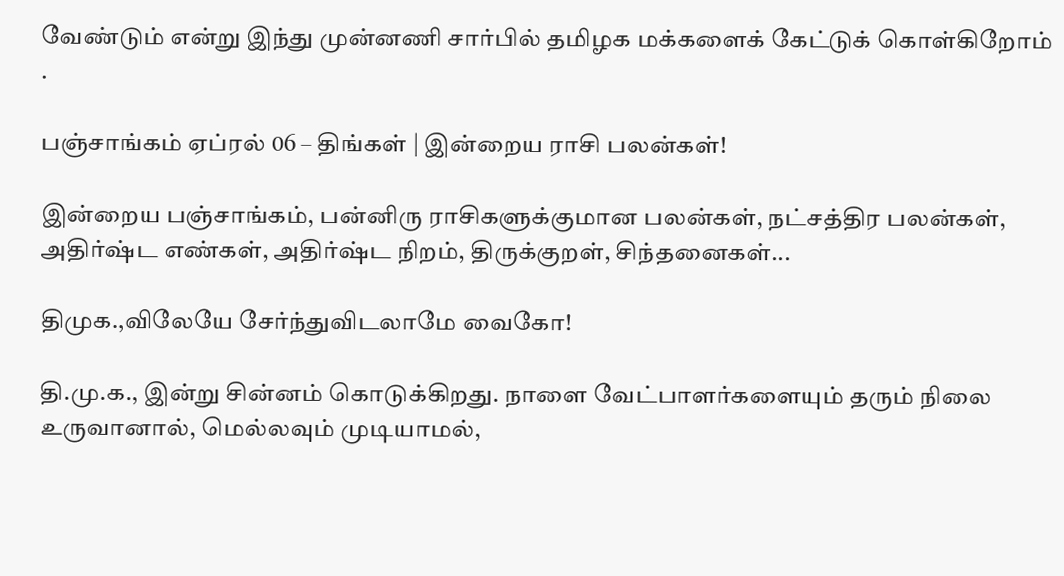வேண்டும் என்று இந்து முன்னணி சார்பில் தமிழக மக்களைக் கேட்டுக் கொள்கிறோம் .

பஞ்சாங்கம் ஏப்ரல் 06 – திங்கள் | இன்றைய ராசி பலன்கள்!

இன்றைய பஞ்சாங்கம், பன்னிரு ராசிகளுக்குமான பலன்கள், நட்சத்திர பலன்கள், அதிர்ஷ்ட எண்கள், அதிர்ஷ்ட நிறம், திருக்குறள், சிந்தனைகள்...

திமுக.,விலேயே சேர்ந்துவிடலாமே வைகோ!

தி.மு.க., இன்று சின்னம் கொடுக்கிறது. நாளை வேட்பாளர்களையும் தரும் நிலை உருவானால், மெல்லவும் முடியாமல்,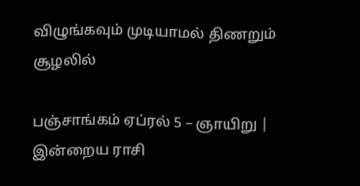விழுங்கவும் முடியாமல் திணறும் சூழலில்

பஞ்சாங்கம் ஏப்ரல் 5 – ஞாயிறு | இன்றைய ராசி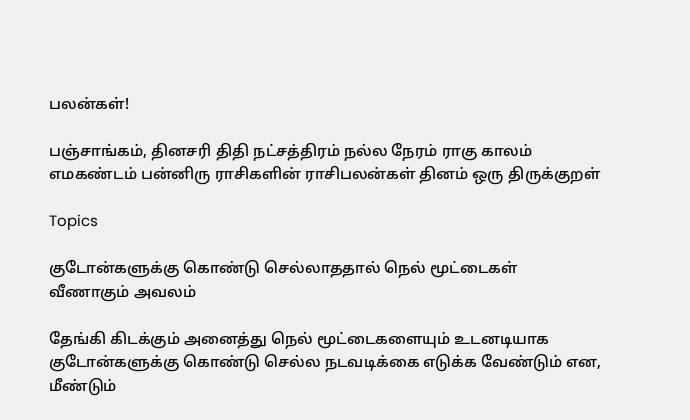பலன்கள்!

பஞ்சாங்கம், தினசரி திதி நட்சத்திரம் நல்ல நேரம் ராகு காலம் எமகண்டம் பன்னிரு ராசிகளின் ராசிபலன்கள் தினம் ஒரு திருக்குறள்

Topics

குடோன்களுக்கு கொண்டு செல்லாததால் நெல் மூட்டைகள் வீணாகும் அவலம்

தேங்கி கிடக்கும் அனைத்து நெல் மூட்டைகளையும் உடனடியாக குடோன்களுக்கு கொண்டு செல்ல நடவடிக்கை எடுக்க வேண்டும் என, மீண்டும்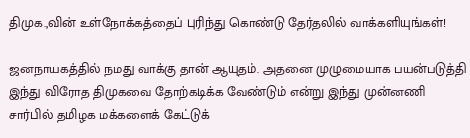திமுக.,வின் உள்நோக்கத்தைப் புரிந்து கொண்டு தேர்தலில் வாக்களியுங்கள்!

ஜனநாயகத்தில் நமது வாக்கு தான் ஆயுதம். அதனை முழுமையாக பயன்படுத்தி இந்து விரோத திமுகவை தோற்கடிக்க வேண்டும் என்று இந்து முன்னணி சார்பில் தமிழக மக்களைக் கேட்டுக்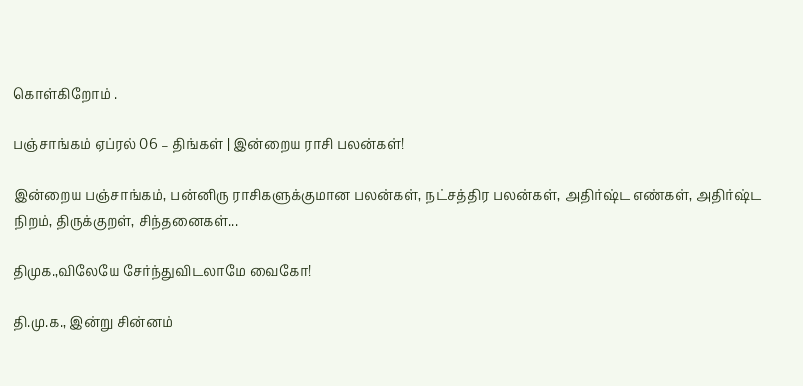கொள்கிறோம் .

பஞ்சாங்கம் ஏப்ரல் 06 – திங்கள் | இன்றைய ராசி பலன்கள்!

இன்றைய பஞ்சாங்கம், பன்னிரு ராசிகளுக்குமான பலன்கள், நட்சத்திர பலன்கள், அதிர்ஷ்ட எண்கள், அதிர்ஷ்ட நிறம், திருக்குறள், சிந்தனைகள்...

திமுக.,விலேயே சேர்ந்துவிடலாமே வைகோ!

தி.மு.க., இன்று சின்னம்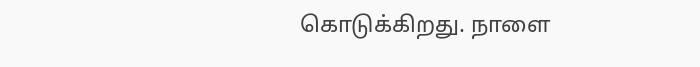கொடுக்கிறது. நாளை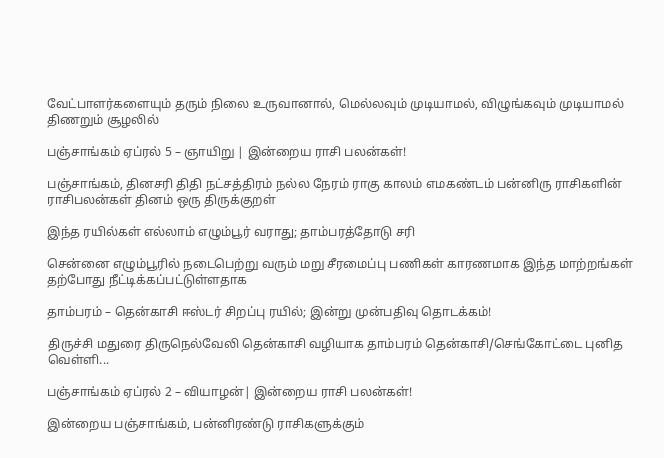வேட்பாளர்களையும் தரும் நிலை உருவானால், மெல்லவும் முடியாமல், விழுங்கவும் முடியாமல் திணறும் சூழலில்

பஞ்சாங்கம் ஏப்ரல் 5 – ஞாயிறு | இன்றைய ராசி பலன்கள்!

பஞ்சாங்கம், தினசரி திதி நட்சத்திரம் நல்ல நேரம் ராகு காலம் எமகண்டம் பன்னிரு ராசிகளின் ராசிபலன்கள் தினம் ஒரு திருக்குறள்

இந்த ரயில்கள் எல்லாம் எழும்பூர் வராது; தாம்பரத்தோடு சரி

சென்னை எழும்பூரில் நடைபெற்று வரும் மறு சீரமைப்பு பணிகள் காரணமாக இந்த மாற்றங்கள் தற்போது நீட்டிக்கப்பட்டுள்ளதாக‌

தாம்பரம் – தென்காசி ஈஸ்டர் சிறப்பு ரயில்; இன்று முன்பதிவு தொடக்கம்!

திருச்சி மதுரை திருநெல்வேலி தென்காசி வழியாக தாம்பரம் தென்காசி/செங்கோட்டை புனித வெள்ளி...

பஞ்சாங்கம் ஏப்ரல் 2 – வியாழன்| இன்றைய ராசி பலன்கள்!

இன்றைய பஞ்சாங்கம், பன்னிரண்டு ராசிகளுக்கும்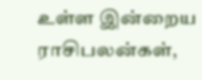உள்ள இன்றைய ராசிபலன்கள்,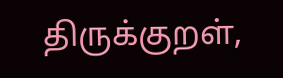திருக்குறள்,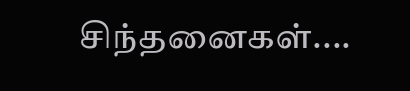சிந்தனைகள்....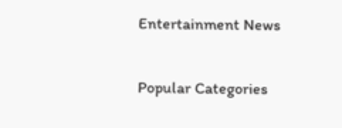Entertainment News

Popular Categories